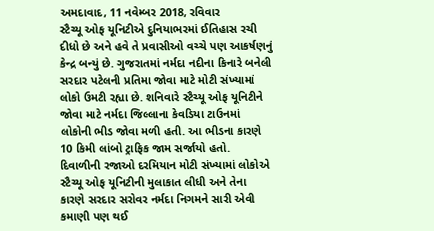અમદાવાદ, 11 નવેમ્બર 2018, રવિવાર
સ્ટૈચ્યૂ ઓફ યૂનિટીએ દુનિયાભરમાં ઈતિહાસ રચી દીધો છે અને હવે તે પ્રવાસીઓ વચ્ચે પણ આકર્ષણનું કેન્દ્ર બન્યું છે. ગુજરાતમાં નર્મદા નદીના કિનારે બનેલી સરદાર પટેલની પ્રતિમા જોવા માટે મોટી સંખ્યામાં લોકો ઉમટી રહ્યા છે. શનિવારે સ્ટૈચ્યૂ ઓફ યૂનિટીને જોવા માટે નર્મદા જિલ્લાના કેવડિયા ટાઉનમાં લોકોની ભીડ જોવા મળી હતી. આ ભીડના કારણે 10 કિમી લાંબો ટ્રાફિક જામ સર્જાયો હતો.
દિવાળીની રજાઓ દરમિયાન મોટી સંખ્યામાં લોકોએ સ્ટૈચ્યૂ ઓફ યૂનિટીની મુલાકાત લીધી અને તેના કારણે સરદાર સરોવર નર્મદા નિગમને સારી એવી કમાણી પણ થઈ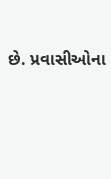છે. પ્રવાસીઓના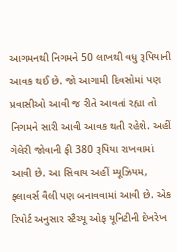આગમનથી નિગમને 50 લાખથી વધુ રૂપિયાની આવક થઈ છે. જો આગામી દિવસોમાં પણ પ્રવાસીઓ આવી જ રીતે આવતાં રહ્યા તો નિગમને સારી આવી આવક થતી રહેશે. અહીં ગેલેરી જોવાની ફી 380 રૂપિયા રાખવામાં આવી છે. આ સિવાય અહીં મ્યૂઝિયમ, ફ્લાવર્સ વૈલી પણ બનાવવામાં આવી છે. એક રિપોર્ટ અનુસાર સ્ટૈચ્યૂ ઓફ યૂનિટીની દેખરેખ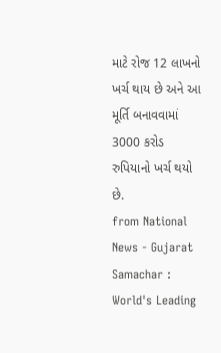માટે રોજ 12 લાખનો ખર્ચ થાય છે અને આ મૂર્તિ બનાવવામાં 3000 કરોડ રુપિયાનો ખર્ચ થયો છે.
from National News - Gujarat Samachar : World's Leading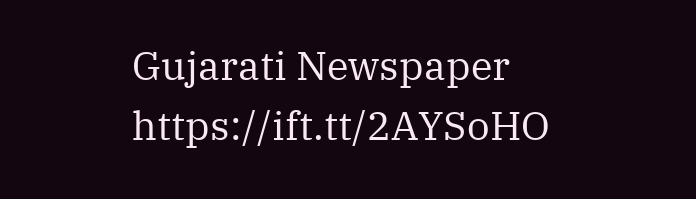Gujarati Newspaper https://ift.tt/2AYSoHO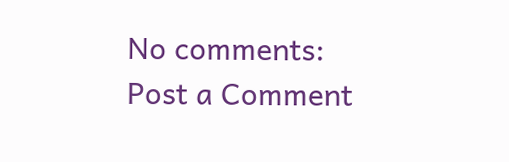No comments:
Post a Comment